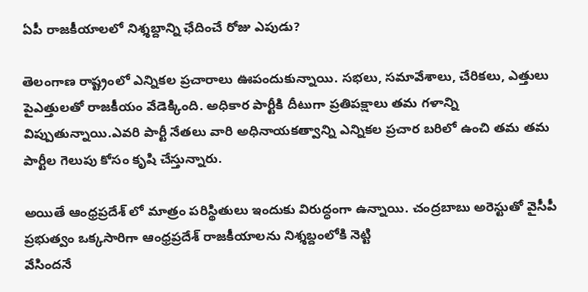ఏపీ రాజకీయాలలో నిశ్శబ్దాన్ని ఛేదించే రోజు ఎపుడు?

తెలంగాణ రాష్ట్రంలో ఎన్నికల ప్రచారాలు ఊపందుకున్నాయి. సభలు, సమావేశాలు, చేరికలు, ఎత్తులు పైఎత్తులతో రాజకీయం వేడెక్కింది. అధికార పార్టీకి దీటుగా ప్రతిపక్షాలు తమ గళాన్ని విప్పుతున్నాయి.ఎవరి పార్టీ నేతలు వారి అధినాయకత్వాన్ని ఎన్నికల ప్రచార బరిలో ఉంచి తమ తమ పార్టీల గెలుపు కోసం కృషి చేస్తున్నారు.

అయితే ఆంధ్రప్రదేశ్ లో మాత్రం పరిస్థితులు ఇందుకు విరుద్ధంగా ఉన్నాయి. చంద్రబాబు అరెస్టుతో వైసీపీ ప్రభుత్వం ఒక్కసారిగా ఆంధ్రప్రదేశ్ రాజకీయాలను నిశ్శబ్దంలోకి నెట్టి
వేసిందనే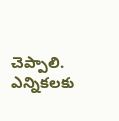చెప్పాలి. ఎన్నికలకు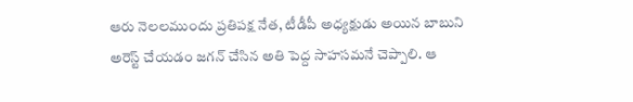ఆరు నెలలముందు ప్రతిపక్ష నేత, టీడీపీ అధ్యక్షుడు అయిన బాబుని అరెస్ట్ చేయడం జగన్ చేసిన అతి పెద్ద సాహసమనే చెప్పాలి. ఆ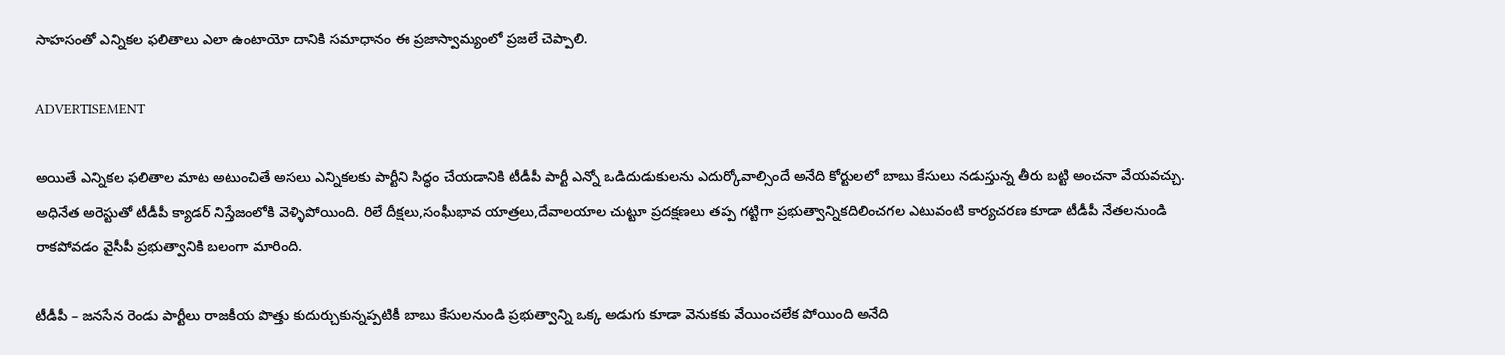సాహసంతో ఎన్నికల ఫలితాలు ఎలా ఉంటాయో దానికి సమాధానం ఈ ప్రజాస్వామ్యంలో ప్రజలే చెప్పాలి.

ADVERTISEMENT

అయితే ఎన్నికల ఫలితాల మాట అటుంచితే అసలు ఎన్నికలకు పార్టీని సిద్ధం చేయడానికి టీడీపీ పార్టీ ఎన్నో ఒడిదుడుకులను ఎదుర్కోవాల్సిందే అనేది కోర్టులలో బాబు కేసులు నడుస్తున్న తీరు బట్టి అంచనా వేయవచ్చు. అధినేత అరెస్టుతో టీడీపీ క్యాడర్ నిస్తేజంలోకి వెళ్ళిపోయింది. రిలే దీక్షలు,సంఘీభావ యాత్రలు,దేవాలయాల చుట్టూ ప్రదక్షణలు తప్ప గట్టిగా ప్రభుత్వాన్నికదిలించగల ఎటువంటి కార్యచరణ కూడా టీడీపీ నేతలనుండి రాకపోవడం వైసీపీ ప్రభుత్వానికి బలంగా మారింది.

టీడీపీ – జనసేన రెండు పార్టీలు రాజకీయ పొత్తు కుదుర్చుకున్నప్పటికీ బాబు కేసులనుండి ప్రభుత్వాన్ని ఒక్క అడుగు కూడా వెనుకకు వేయించలేక పోయింది అనేది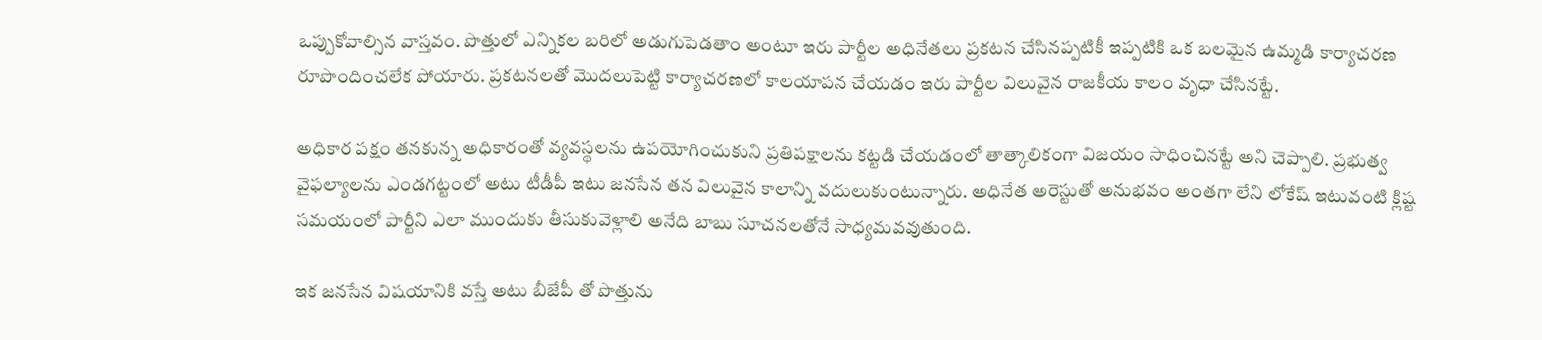ఒప్పుకోవాల్సిన వాస్తవం. పొత్తులో ఎన్నికల బరిలో అడుగుపెడతాం అంటూ ఇరు పార్టీల అధినేతలు ప్రకటన చేసినప్పటికీ ఇప్పటికి ఒక బలమైన ఉమ్మడి కార్యాచరణ రూపొందించలేక పోయారు. ప్రకటనలతో మొదలుపెట్టి కార్యాచరణలో కాలయాపన చేయడం ఇరు పార్టీల విలువైన రాజకీయ కాలం వృధా చేసినట్టే.

అధికార పక్షం తనకున్న అధికారంతో వ్యవస్థలను ఉపయోగించుకుని ప్రతిపక్షాలను కట్టడి చేయడంలో తాత్కాలికంగా విజయం సాధించినట్టే అని చెప్పాలి. ప్రభుత్వ వైఫల్యాలను ఎండగట్టంలో అటు టీడీపీ ఇటు జనసేన తన విలువైన కాలాన్ని వదులుకుంటున్నారు. అధినేత అరెస్టుతో అనుభవం అంతగా లేని లోకేష్ ఇటువంటి క్లిష్ట సమయంలో పార్టీని ఎలా ముందుకు తీసుకువెళ్లాలి అనేది బాబు సూచనలతోనే సాధ్యమవవుతుంది.

ఇక జనసేన విషయానికి వస్తే అటు బీజేపీ తో పొత్తును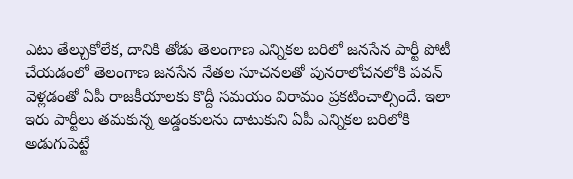ఎటు తేల్చుకోలేక, దానికి తోడు తెలంగాణ ఎన్నికల బరిలో జనసేన పార్టీ పోటీ చేయడంలో తెలంగాణ జనసేన నేతల సూచనలతో పునరాలోచనలోకి పవన్ వెళ్లడంతో ఏపీ రాజకీయాలకు కొద్దీ సమయం విరామం ప్రకటించాల్సిందే. ఇలా ఇరు పార్టీలు తమకున్న అడ్డంకులను దాటుకుని ఏపీ ఎన్నికల బరిలోకి అడుగుపెట్టే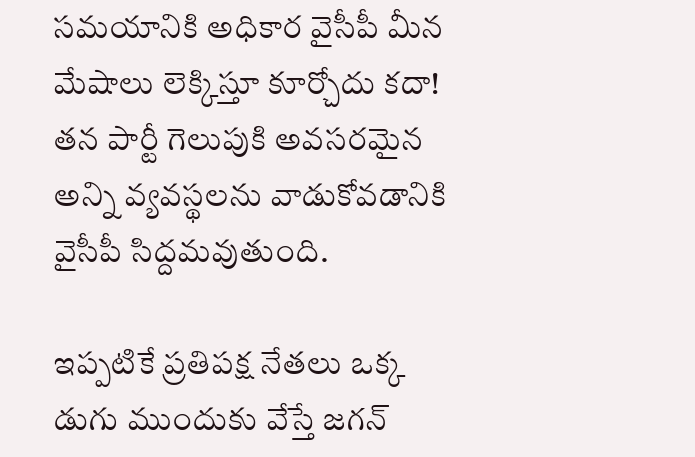సమయానికి అధికార వైసీపీ మీన మేషాలు లెక్కిస్తూ కూర్చోదు కదా! తన పార్టీ గెలుపుకి అవసరమైన అన్ని వ్యవస్థలను వాడుకోవడానికి వైసీపీ సిద్దమవుతుంది.

ఇప్పటికే ప్రతిపక్ష నేతలు ఒక్క డుగు ముందుకు వేస్తే జగన్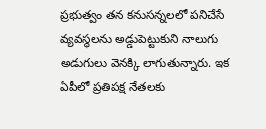ప్రభుత్వం తన కనుసన్నలలో పనిచేసే వ్యవస్థలను అడ్డుపెట్టుకుని నాలుగు అడుగులు వెనక్కి లాగుతున్నారు. ఇక ఏపీలో ప్రతిపక్ష నేతలకు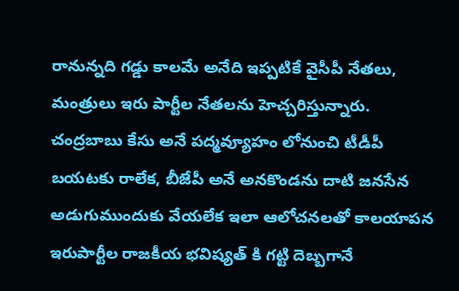రానున్నది గడ్డు కాలమే అనేది ఇప్పటికే వైసీపీ నేతలు, మంత్రులు ఇరు పార్టీల నేతలను హెచ్చరిస్తున్నారు. చంద్రబాబు కేసు అనే పద్మవ్యూహం లోనుంచి టీడీపీ బయటకు రాలేక, బీజేపీ అనే అనకొండను దాటి జనసేన అడుగుముందుకు వేయలేక ఇలా ఆలోచనలతో కాలయాపన ఇరుపార్టీల రాజకీయ భవిష్యత్ కి గట్టి దెబ్బగానే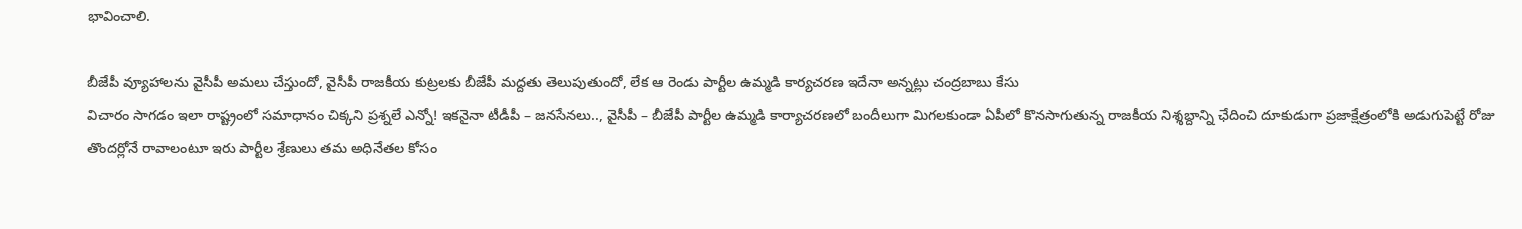భావించాలి.

బీజేపీ వ్యూహాలను వైసీపీ అమలు చేస్తుందో, వైసీపీ రాజకీయ కుట్రలకు బీజేపీ మద్దతు తెలుపుతుందో, లేక ఆ రెండు పార్టీల ఉమ్మడి కార్యచరణ ఇదేనా అన్నట్లు చంద్రబాబు కేసు
విచారం సాగడం ఇలా రాష్ట్రంలో సమాధానం చిక్కని ప్రశ్నలే ఎన్నో! ఇకనైనా టీడీపీ – జనసేనలు.., వైసీపీ – బీజేపీ పార్టీల ఉమ్మడి కార్యాచరణలో బందీలుగా మిగలకుండా ఏపీలో కొనసాగుతున్న రాజకీయ నిశ్శబ్దాన్ని ఛేదించి దూకుడుగా ప్రజాక్షేత్రంలోకి అడుగుపెట్టే రోజు తొందర్లోనే రావాలంటూ ఇరు పార్టీల శ్రేణులు తమ అధినేతల కోసం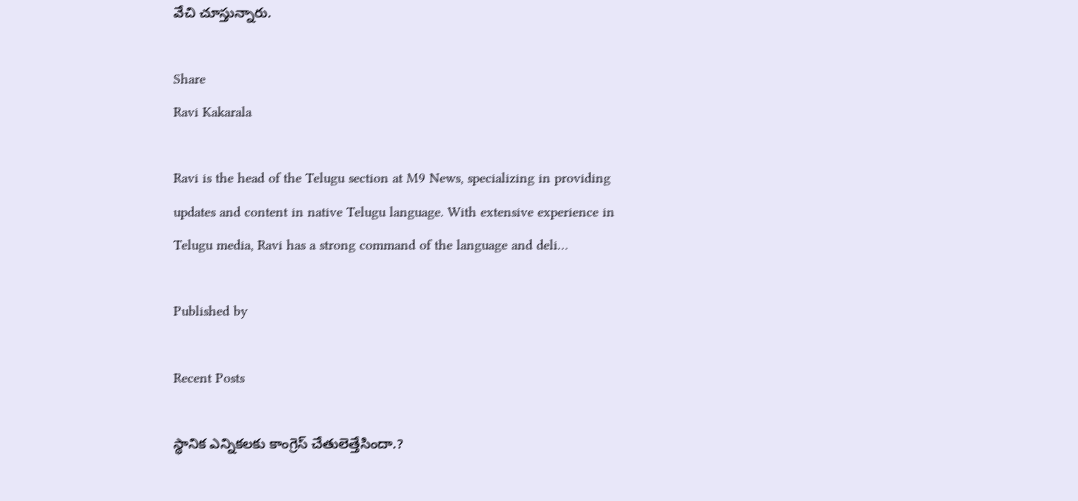వేచి చూస్తున్నారు.

Share
Ravi Kakarala

Ravi is the head of the Telugu section at M9 News, specializing in providing updates and content in native Telugu language. With extensive experience in Telugu media, Ravi has a strong command of the language and deli…

Published by

Recent Posts

స్థానిక ఎన్నికలకు కాంగ్రెస్ చేతులెత్తేసిందా.?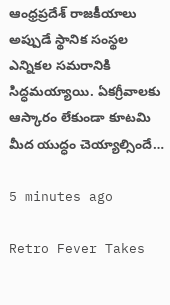ఆంధ్రప్రదేశ్ రాజకీయాలు అప్పుడే స్థానిక సంస్థల ఎన్నికల సమరానికి సిద్ధమయ్యాయి. ఏకగ్రీవాలకు ఆస్కారం లేకుండా కూటమి మీద యుద్ధం చెయ్యాల్సిందే…

5 minutes ago

Retro Fever Takes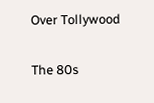Over Tollywood

The 80s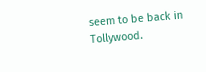seem to be back in Tollywood.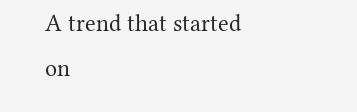A trend that started on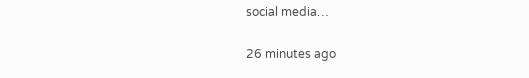social media…

26 minutes ago